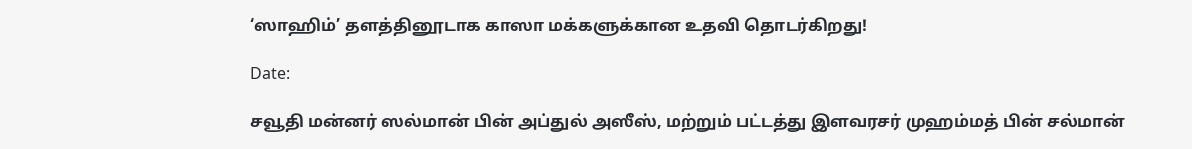‘ஸாஹிம்’ தளத்தினூடாக காஸா மக்களுக்கான உதவி தொடர்கிறது!

Date:

சவூதி மன்னர் ஸல்மான் பின் அப்துல் அஸீஸ், மற்றும் பட்டத்து இளவரசர் முஹம்மத் பின் சல்மான்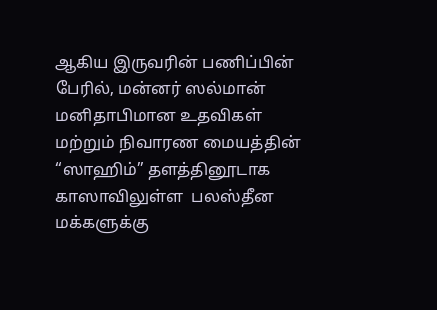ஆகிய இருவரின் பணிப்பின் பேரில், மன்னர் ஸல்மான் மனிதாபிமான உதவிகள் மற்றும் நிவாரண மையத்தின் “ஸாஹிம்” தளத்தினூடாக காஸாவிலுள்ள  பலஸ்தீன மக்களுக்கு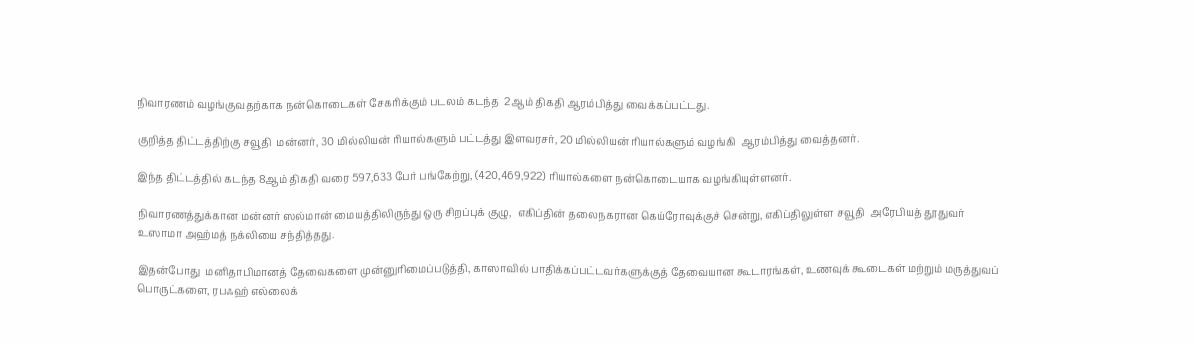நிவாரணம் வழங்குவதற்காக நன்கொடைகள் சேகரிக்கும் படலம் கடந்த  2ஆம் திகதி ஆரம்பித்து வைக்கப்பட்டது.

குறித்த திட்டத்திற்கு சவூதி  மன்னர், 30 மில்லியன் ரியால்களும் பட்டத்து இளவரசர், 20 மில்லியன் ரியால்களும் வழங்கி  ஆரம்பித்து வைத்தனர்.

இந்த திட்டத்தில் கடந்த 8ஆம் திகதி வரை 597,633 பேர் பங்கேற்று, (420,469,922) ரியால்களை நன்கொடையாக வழங்கியுள்ளனர்.

நிவாரணத்துக்கான மன்னர் ஸல்மான் மையத்திலிருந்து ஒரு சிறப்புக் குழு,  எகிப்தின் தலைநகரான கெய்ரோவுக்குச் சென்று, எகிப்திலுள்ள சவூதி  அரேபியத் தூதுவர் உஸாமா அஹ்மத் நக்லியை சந்தித்தது.

இதன்போது  மனிதாபிமானத் தேவைகளை முன்னுரிமைப்படுத்தி, காஸாவில் பாதிக்கப்பட்டவர்களுக்குத் தேவையான கூடாரங்கள், உணவுக் கூடைகள் மற்றும் மருத்துவப் பொருட்களை, ரபஃஹ் எல்லைக்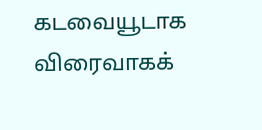கடவையூடாக விரைவாகக்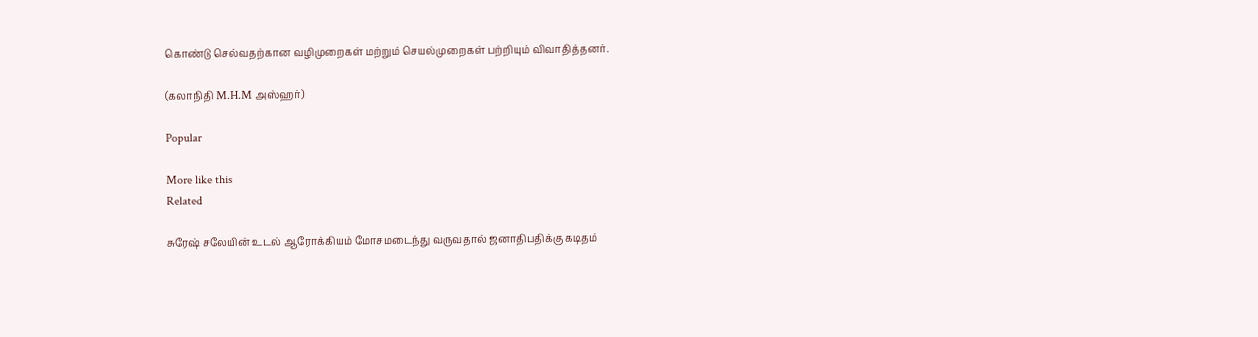கொண்டு செல்வதற்கான வழிமுறைகள் மற்றும் செயல்முறைகள் பற்றியும் விவாதித்தனர்.

(கலாநிதி M.H.M அஸ்ஹர்)

Popular

More like this
Related

சுரேஷ் சலேயின் உடல் ஆரோக்கியம் மோசமடைந்து வருவதால் ஜனாதிபதிக்கு கடிதம்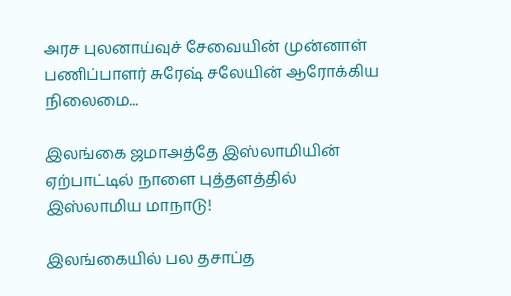அரச புலனாய்வுச் சேவையின் முன்னாள் பணிப்பாளர் சுரேஷ் சலேயின் ஆரோக்கிய நிலைமை...

இலங்கை ஜமாஅத்தே இஸ்லாமியின் ஏற்பாட்டில் நாளை புத்தளத்தில் இஸ்லாமிய மாநாடு!

இலங்கையில் பல தசாப்த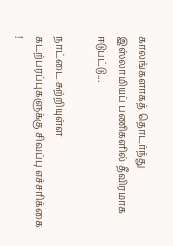காலங்களாகத் தொடர்ந்து இஸ்லாமியப் பணிகளில் தீவிரமாக ஈடுபட்டு...

நாட்டை சுற்றியுள்ள கடற்பரப்புகளுக்கு சிவப்பு எச்சரிக்கை !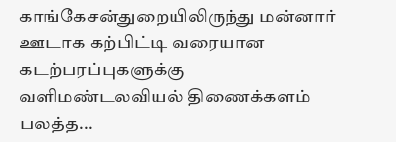காங்கேசன்துறையிலிருந்து மன்னார் ஊடாக கற்பிட்டி வரையான கடற்பரப்புகளுக்கு வளிமண்டலவியல் திணைக்களம் பலத்த...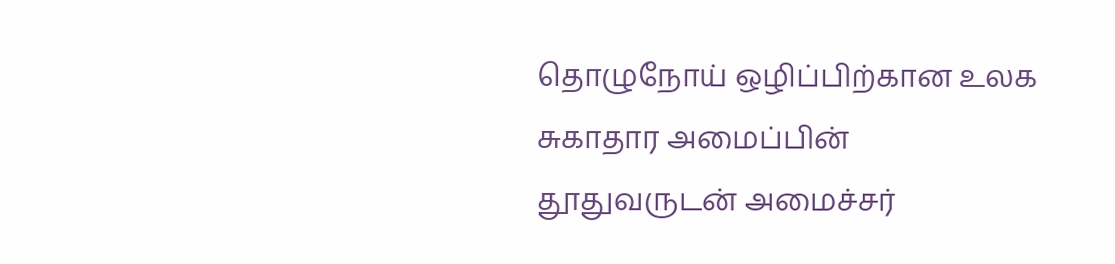தொழுநோய் ஒழிப்பிற்கான உலக சுகாதார அமைப்பின் தூதுவருடன் அமைச்சர்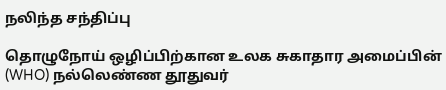நலிந்த சந்திப்பு

தொழுநோய் ஒழிப்பிற்கான உலக சுகாதார அமைப்பின் (WHO) நல்லெண்ண தூதுவர்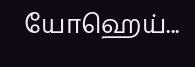யோஹெய்...